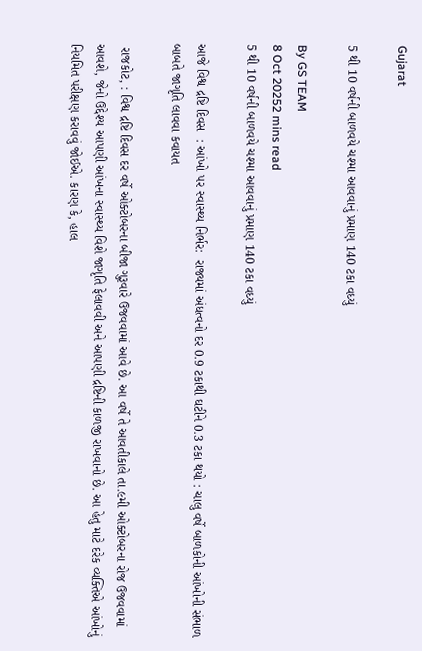Gujarat

5 થી 10 વર્ષની બાળવયે ચશ્મા આવવાનું પ્રમાણ 140 ટકા વધ્યું

By GS TEAM
8 Oct 20252 mins read
5 થી 10 વર્ષની બાળવયે ચશ્મા આવવાનું પ્રમાણ 140 ટકા વધ્યું

આજે વિશ્વ દ્રષ્ટિ દિવસ  : આંખો ૫ર સ્વાસ્થ્ય નિર્ભર:  રાજ્યમાં અંધત્વનો દર 0.9 ટકાથી ઘટીને 0.3 ટકા થયો : ચાલુ વર્ષે બાળકોની આંખોની સંભાળ બાબતે જાગૃતિ લાવવા કવાયત

 રાજકોટ, : વિશ્વ દ્રષ્ટિ દિવસ દર વર્ષે ઓક્ટોબરના બીજા ગુરૂવારે ઉજવવામાં આવે છે. આ વર્ષે તે આવતીકાલે તા.૯મી ઓક્ટોબરના રોજ ઉજવવામાં આવશે, જેનો ઉદ્દેશ્ય આપણી આંખના સ્વાસ્થ્ય વિશે જાગૃતિ ફેલાવવી અને આપણી દ્રષ્ટિની કાળજી રાખવાનો છે. આ હેતુ માટે દરેક વ્યક્તિએ આંખોનું નિયમિત પરીક્ષણ કરાવવું જોઈએ. કારણ કે, હાલ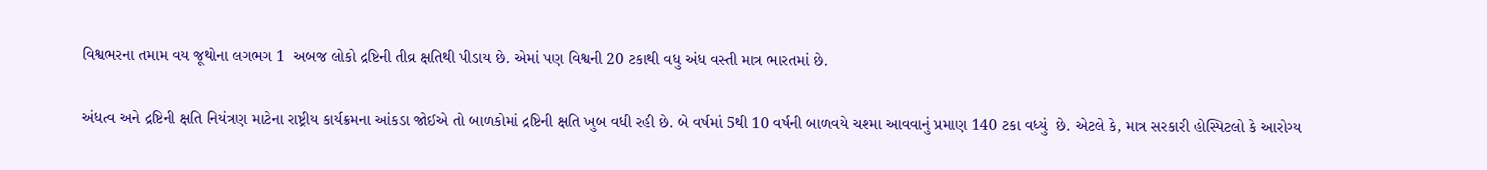વિશ્વભરના તમામ વય જૂથોના લગભગ 1  અબજ લોકો દ્રષ્ટિની તીવ્ર ક્ષતિથી પીડાય છે. એમાં પણ વિશ્વની 20 ટકાથી વધુ અંધ વસ્તી માત્ર ભારતમાં છે.

અંધત્વ અને દ્રષ્ટિની ક્ષતિ નિયંત્રણ માટેના રાષ્ટ્રીય કાર્યક્રમના આંકડા જોઈએ તો બાળકોમાં દ્રષ્ટિની ક્ષતિ ખુબ વધી રહી છે. બે વર્ષમાં 5થી 10 વર્ષની બાળવયે ચશ્મા આવવાનું પ્રમાણ 140 ટકા વધ્યું  છે. એટલે કે, માત્ર સરકારી હોસ્પિટલો કે આરોગ્ય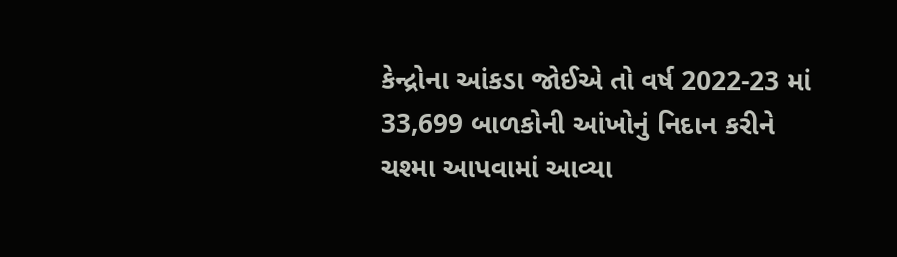કેન્દ્રોના આંકડા જોઈએ તો વર્ષ 2022-23 માં 33,699 બાળકોની આંખોનું નિદાન કરીને ચશ્મા આપવામાં આવ્યા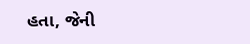હતા, જેની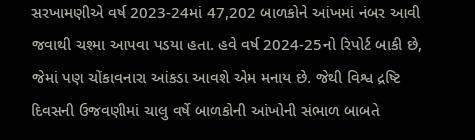સરખામણીએ વર્ષ 2023-24માં 47,202 બાળકોને આંખમાં નંબર આવી જવાથી ચશ્મા આપવા પડયા હતા. હવે વર્ષ 2024-25નો રિપોર્ટ બાકી છે, જેમાં પણ ચોંકાવનારા આંકડા આવશે એમ મનાય છે. જેથી વિશ્વ દ્રષ્ટિ દિવસની ઉજવણીમાં ચાલુ વર્ષે બાળકોની આંખોની સંભાળ બાબતે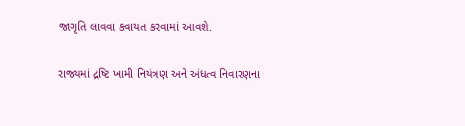જાગૃતિ લાવવા કવાયત કરવામાં આવશે.

રાજ્યમાં દ્રષ્ટિ ખામી નિયંત્રણ અને અંધત્વ નિવારણના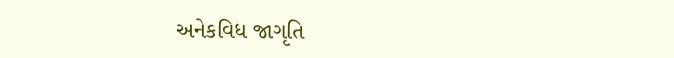અનેકવિધ જાગૃતિ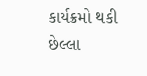કાર્યક્રમો થકી છેલ્લા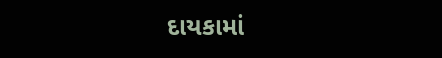દાયકામાં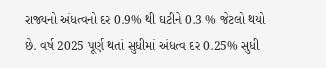રાજ્યનો અંધત્વનો દર 0.9% થી ઘટીને 0.3 % જેટલો થયો છે. વર્ષ 2025 પૂર્ણ થતાં સુધીમાં અંધત્વ દર 0.25% સુધી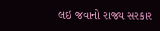લઇ જવાનો રાજ્ય સરકાર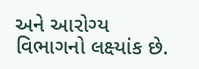અને આરોગ્ય વિભાગનો લક્ષ્યાંક છે.